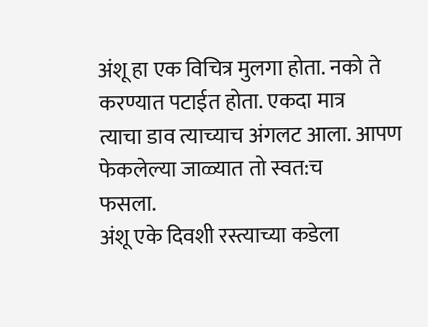अंशू हा एक विचित्र मुलगा होता. नको ते करण्यात पटाईत होता. एकदा मात्र
त्याचा डाव त्याच्याच अंगलट आला. आपण फेकलेल्या जाळ्यात तो स्वत:च
फसला.
अंशू एके दिवशी रस्त्याच्या कडेला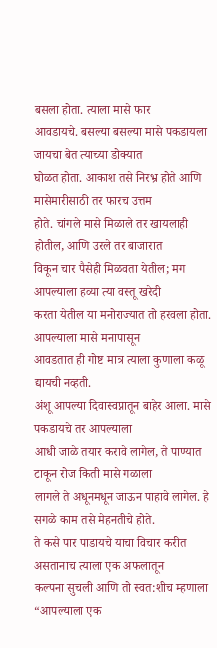बसला होता. त्याला मासे फार
आवडायचे. बसल्या बसल्या मासे पकडायला जायचा बेत त्याच्या डोक्यात
घोळत होता. आकाश तसे निरभ्र होते आणि मासेमारीसाठी तर फारच उत्तम
होते. चांगले मासे मिळाले तर खायलाही होतील, आणि उरले तर बाजारात
विकून चार पैसेही मिळवता येतील; मग आपल्याला हव्या त्या वस्तू खरेदी
करता येतील या मनोराज्यात तो हरवला होता. आपल्याला मासे मनापासून
आवडतात ही गोष्ट मात्र त्याला कुणाला कळू द्यायची नव्हती.
अंशू आपल्या दिवास्वप्नातून बाहेर आला. मासे पकडायचे तर आपल्याला
आधी जाळे तयार करावे लागेल, ते पाण्यात टाकून रोज किती मासे गळाला
लागले ते अधूनमधून जाऊन पाहावे लागेल. हे सगळे काम तसे मेहनतीचे होते.
ते कसे पार पाडायचे याचा विचार करीत असतानाच त्याला एक अफलातून
कल्पना सुचली आणि तो स्वत:शीच म्हणाला “आपल्याला एक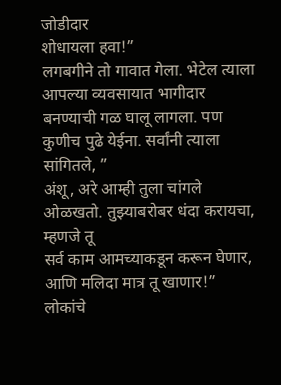जोडीदार
शोधायला हवा!”
लगबगीने तो गावात गेला. भेटेल त्याला आपल्या व्यवसायात भागीदार
बनण्याची गळ घालू लागला. पण कुणीच पुढे येईना. सर्वांनी त्याला सांगितले, ”
अंशू, अरे आम्ही तुला चांगले ओळखतो. तुझ्याबरोबर धंदा करायचा, म्हणजे तू
सर्व काम आमच्याकडून करून घेणार, आणि मलिदा मात्र तू खाणार!” लोकांचे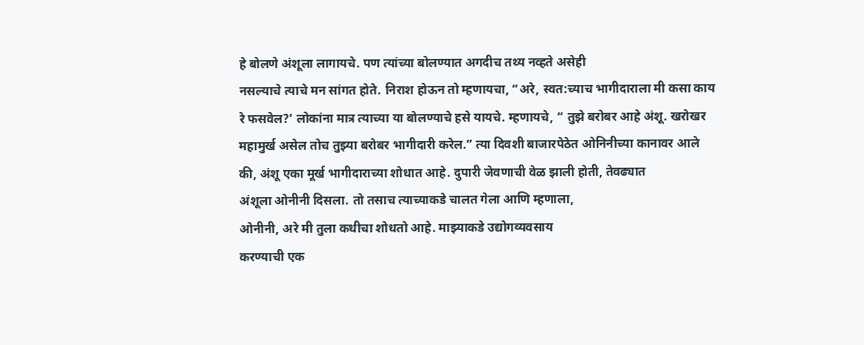हे बोलणे अंशूला लागायचे. पण त्यांच्या बोलण्यात अगदीच तथ्य नव्हते असेही
नसल्याचे त्याचे मन सांगत होते. निराश होऊन तो म्हणायचा, “अरे, स्वत:च्याच भागीदाराला मी कसा काय रे फसवेल?’ लोकांना मात्र त्याच्या या बोलण्याचे हसे यायचे. म्हणायचे, “ तुझे बरोबर आहे अंशू. खरोखर महामुर्ख असेल तोच तुझ्या बरोबर भागीदारी करेल.” त्या दिवशी बाजारपेठेत ओनिनीच्या कानावर आले की, अंशू एका मूर्ख भागीदाराच्या शोधात आहे. दुपारी जेवणाची वेळ झाली होती, तेवढ्यात
अंशूला ओनीनी दिसला. तो तसाच त्याच्याकडे चालत गेला आणि म्हणाला,
ओनीनी, अरे मी तुला कधीचा शोधतो आहे. माझ्याकडे उद्योगव्यवसाय
करण्याची एक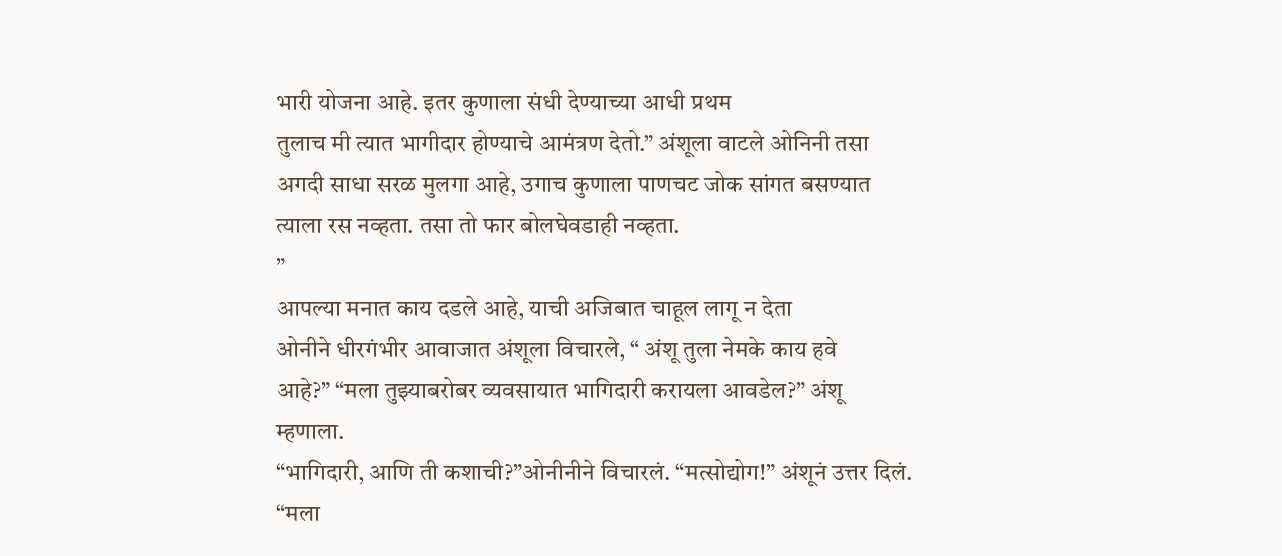भारी योजना आहे. इतर कुणाला संधी देण्याच्या आधी प्रथम
तुलाच मी त्यात भागीदार होण्याचे आमंत्रण देतो.” अंशूला वाटले ओनिनी तसा
अगदी साधा सरळ मुलगा आहे, उगाच कुणाला पाणचट जोक सांगत बसण्यात
त्याला रस नव्हता. तसा तो फार बोलघेवडाही नव्हता.
”
आपल्या मनात काय दडले आहे, याची अजिबात चाहूल लागू न देता
ओनीने धीरगंभीर आवाजात अंशूला विचारले, “ अंशू तुला नेमके काय हवे
आहे?” “मला तुझ्याबरोबर व्यवसायात भागिदारी करायला आवडेल?” अंशू
म्हणाला.
“भागिदारी, आणि ती कशाची?”ओनीनीने विचारलं. “मत्सोद्योग!” अंशूनं उत्तर दिलं.
“मला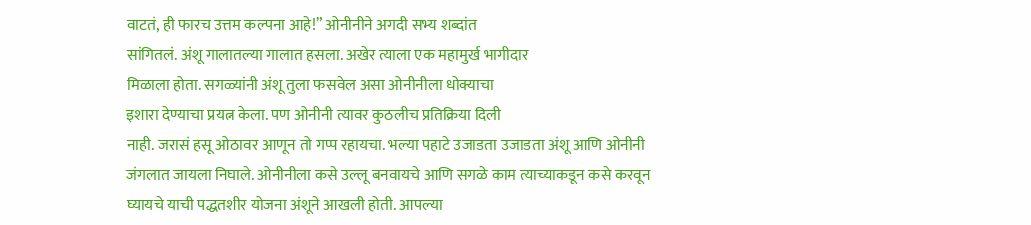वाटतं, ही फारच उत्तम कल्पना आहे!” ओनीनीने अगदी सभ्य शब्दांत
सांगितलं. अंशू गालातल्या गालात हसला. अखेर त्याला एक महामुर्ख भागीदार
मिळाला होता. सगळ्यांनी अंशू तुला फसवेल असा ओनीनीला धोक्याचा
इशारा देण्याचा प्रयत्न केला. पण ओनीनी त्यावर कुठलीच प्रतिक्रिया दिली
नाही. जरासं हसू ओठावर आणून तो गप्प रहायचा. भल्या पहाटे उजाडता उजाडता अंशू आणि ओनीनी जंगलात जायला निघाले. ओनीनीला कसे उल्लू बनवायचे आणि सगळे काम त्याच्याकडून कसे करवून घ्यायचे याची पद्धतशीर योजना अंशूने आखली होती. आपल्या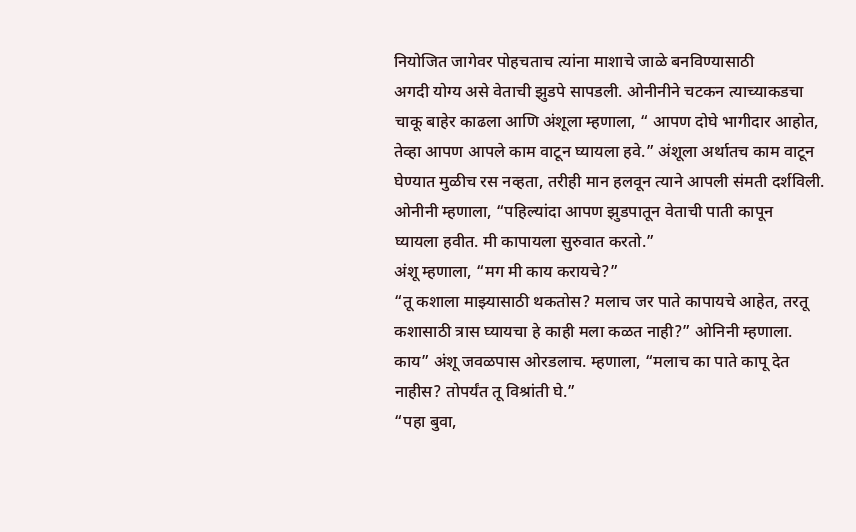नियोजित जागेवर पोहचताच त्यांना माशाचे जाळे बनविण्यासाठी
अगदी योग्य असे वेताची झुडपे सापडली. ओनीनीने चटकन त्याच्याकडचा
चाकू बाहेर काढला आणि अंशूला म्हणाला, “ आपण दोघे भागीदार आहोत,
तेव्हा आपण आपले काम वाटून घ्यायला हवे.” अंशूला अर्थातच काम वाटून
घेण्यात मुळीच रस नव्हता, तरीही मान हलवून त्याने आपली संमती दर्शविली.
ओनीनी म्हणाला, “पहिल्यांदा आपण झुडपातून वेताची पाती कापून
घ्यायला हवीत. मी कापायला सुरुवात करतो.”
अंशू म्हणाला, “मग मी काय करायचे?”
“तू कशाला माझ्यासाठी थकतोस? मलाच जर पाते कापायचे आहेत, तरतू
कशासाठी त्रास घ्यायचा हे काही मला कळत नाही?” ओनिनी म्हणाला.
काय” अंशू जवळपास ओरडलाच. म्हणाला, “मलाच का पाते कापू देत
नाहीस? तोपर्यंत तू विश्रांती घे.”
“पहा बुवा,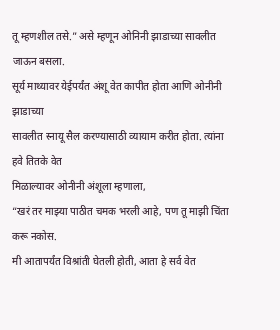तू म्हणशील तसे.” असे म्हणून ओनिनी झाडाच्या सावलीत
जाऊन बसला.
सूर्य माथ्यावर येईपर्यंत अंशू वेत कापीत होता आणि ओनीनी झाडाच्या
सावलीत स्नायू सैल करण्यासाठी व्यायाम करीत होता. त्यांना हवे तितके वेत
मिळाल्यावर ओनीनी अंशूला म्हणाला,
“खरं तर माझ्या पाठीत चमक भरली आहे, पण तू माझी चिंता करू नकोस.
मी आतापर्यंत विश्रांती घेतली होती, आता हे सर्व वेत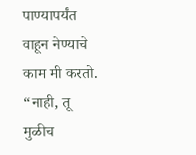पाण्यापर्यंत वाहून नेण्याचे
काम मी करतो.
“नाही, तू मुळीच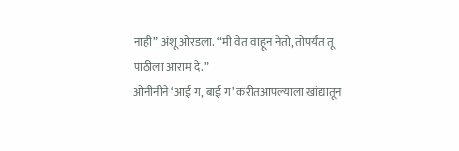नाही” अंशू ओरडला. “मी वेत वाहून नेतो, तोपर्यंत तू
पाठीला आराम दे.”
ओनीनीने ‘आई ग, बाई ग’ करीतआपल्याला खांद्यातून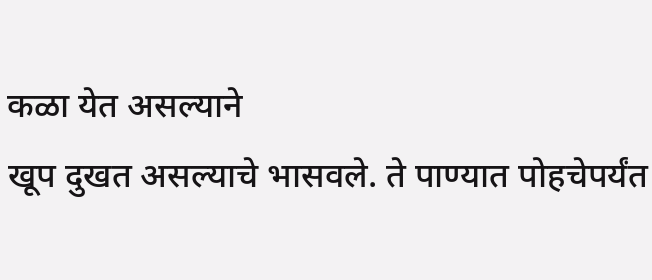कळा येत असल्याने
खूप दुखत असल्याचे भासवले. ते पाण्यात पोहचेपर्यंत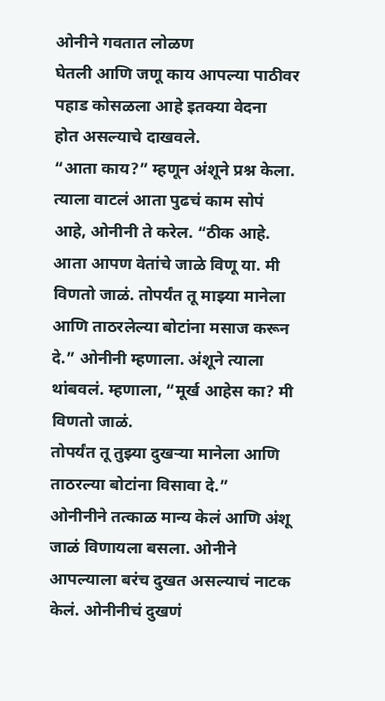ओनीने गवतात लोळण
घेतली आणि जणू काय आपल्या पाठीवर पहाड कोसळला आहे इतक्या वेदना
होत असल्याचे दाखवले.
“आता काय?” म्हणून अंशूने प्रश्न केला. त्याला वाटलं आता पुढचं काम सोपं
आहे, ओनीनी ते करेल. “ठीक आहे. आता आपण वेतांचे जाळे विणू या. मी विणतो जाळं. तोपर्यंत तू माझ्या मानेला आणि ताठरलेल्या बोटांना मसाज करून दे.” ओनीनी म्हणाला. अंशूने त्याला थांबवलं. म्हणाला, “मूर्ख आहेस का? मी विणतो जाळं.
तोपर्यंत तू तुझ्या दुखऱ्या मानेला आणि ताठरल्या बोटांना विसावा दे.”
ओनीनीने तत्काळ मान्य केलं आणि अंशू जाळं विणायला बसला. ओनीने
आपल्याला बरंच दुखत असल्याचं नाटक केलं. ओनीनीचं दुखणं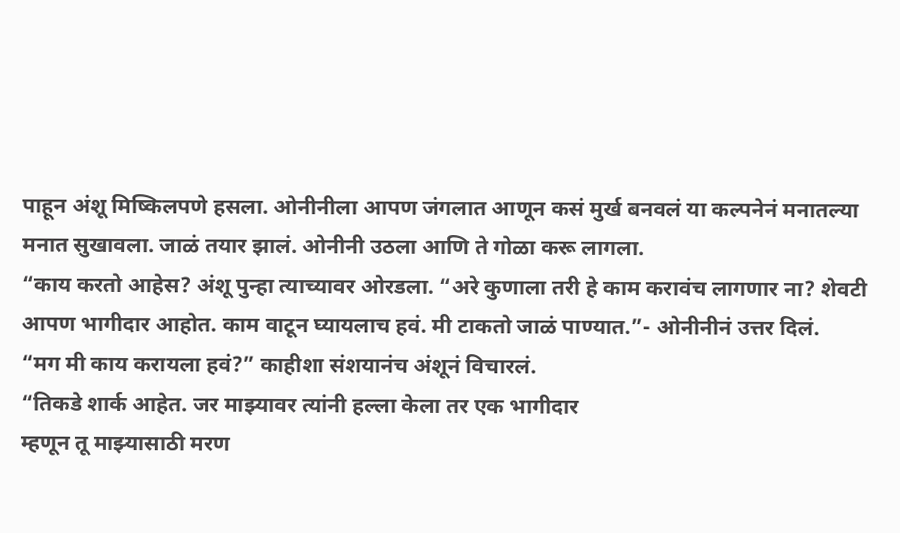पाहून अंशू मिष्किलपणे हसला. ओनीनीला आपण जंगलात आणून कसं मुर्ख बनवलं या कल्पनेनं मनातल्या मनात सुखावला. जाळं तयार झालं. ओनीनी उठला आणि ते गोळा करू लागला.
“काय करतो आहेस? अंशू पुन्हा त्याच्यावर ओरडला. “अरे कुणाला तरी हे काम करावंच लागणार ना? शेवटी आपण भागीदार आहोत. काम वाटून घ्यायलाच हवं. मी टाकतो जाळं पाण्यात.”- ओनीनीनं उत्तर दिलं.
“मग मी काय करायला हवं?” काहीशा संशयानंच अंशूनं विचारलं.
“तिकडे शार्क आहेत. जर माझ्यावर त्यांनी हल्ला केला तर एक भागीदार
म्हणून तू माझ्यासाठी मरण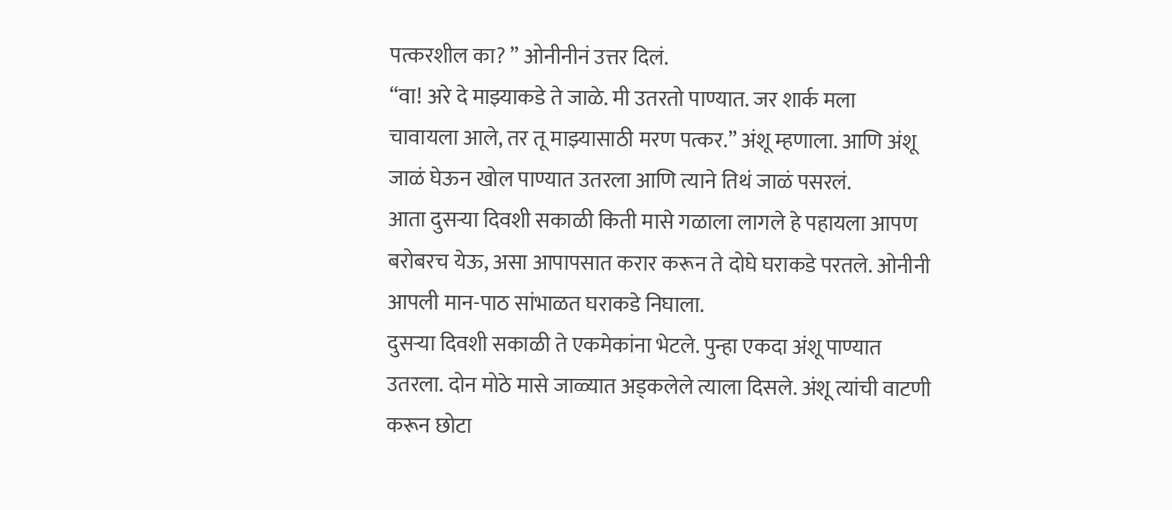पत्करशील का? ” ओनीनीनं उत्तर दिलं.
“वा! अरे दे माझ्याकडे ते जाळे. मी उतरतो पाण्यात. जर शार्क मला
चावायला आले, तर तू माझ्यासाठी मरण पत्कर.” अंशू म्हणाला. आणि अंशू
जाळं घेऊन खोल पाण्यात उतरला आणि त्याने तिथं जाळं पसरलं.
आता दुसऱ्या दिवशी सकाळी किती मासे गळाला लागले हे पहायला आपण
बरोबरच येऊ, असा आपापसात करार करून ते दोघे घराकडे परतले. ओनीनी
आपली मान-पाठ सांभाळत घराकडे निघाला.
दुसऱ्या दिवशी सकाळी ते एकमेकांना भेटले. पुन्हा एकदा अंशू पाण्यात
उतरला. दोन मोठे मासे जाळ्यात अड्कलेले त्याला दिसले. अंशू त्यांची वाटणी
करून छोटा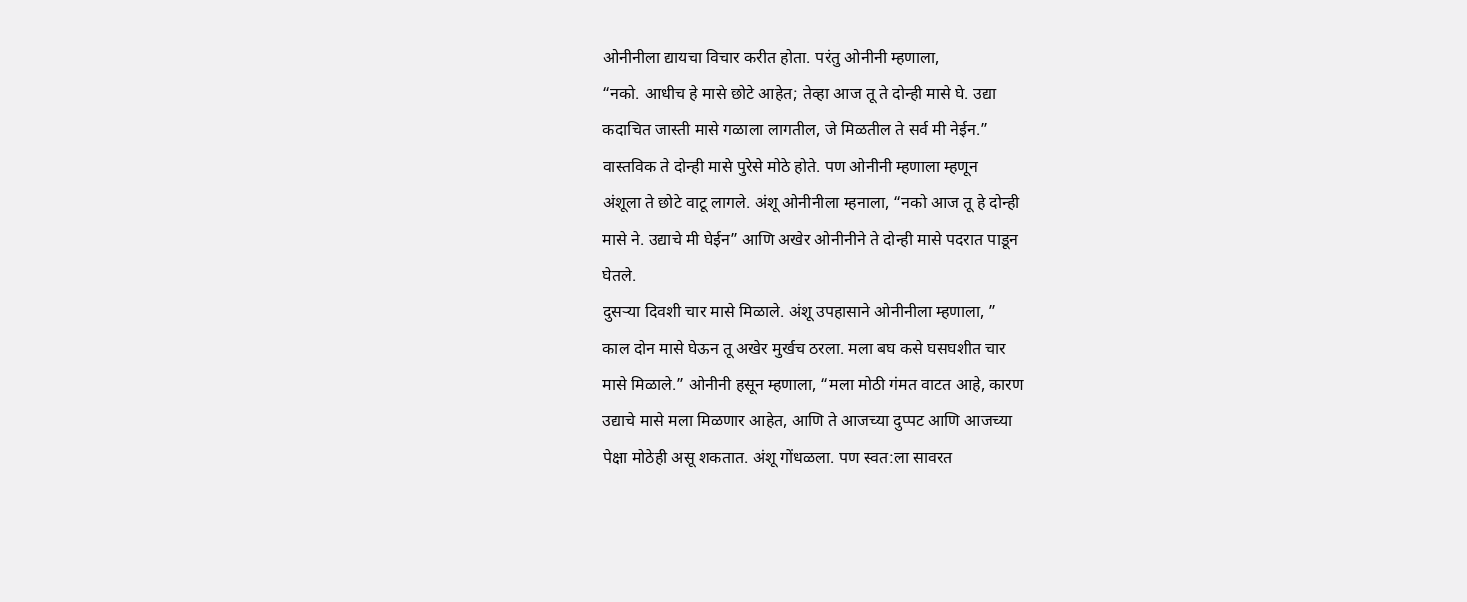ओनीनीला द्यायचा विचार करीत होता. परंतु ओनीनी म्हणाला,
“नको. आधीच हे मासे छोटे आहेत; तेव्हा आज तू ते दोन्ही मासे घे. उद्या
कदाचित जास्ती मासे गळाला लागतील, जे मिळतील ते सर्व मी नेईन.”
वास्तविक ते दोन्ही मासे पुरेसे मोठे होते. पण ओनीनी म्हणाला म्हणून
अंशूला ते छोटे वाटू लागले. अंशू ओनीनीला म्हनाला, “नको आज तू हे दोन्ही
मासे ने. उद्याचे मी घेईन” आणि अखेर ओनीनीने ते दोन्ही मासे पदरात पाडून
घेतले.
दुसऱ्या दिवशी चार मासे मिळाले. अंशू उपहासाने ओनीनीला म्हणाला, ”
काल दोन मासे घेऊन तू अखेर मुर्खच ठरला. मला बघ कसे घसघशीत चार
मासे मिळाले.” ओनीनी हसून म्हणाला, “मला मोठी गंमत वाटत आहे, कारण
उद्याचे मासे मला मिळणार आहेत, आणि ते आजच्या दुप्पट आणि आजच्या
पेक्षा मोठेही असू शकतात. अंशू गोंधळला. पण स्वत:ला सावरत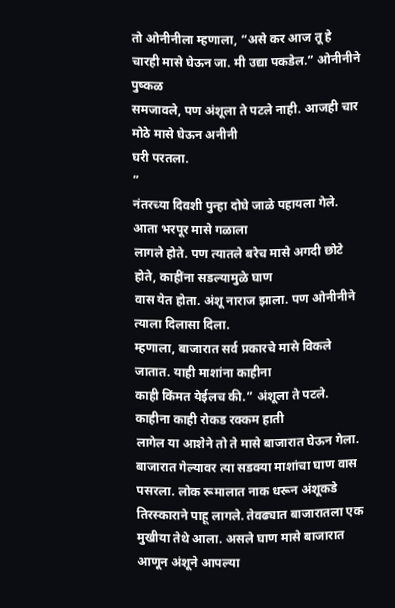तो ओनीनीला म्हणाला, “असे कर आज तू हे चारही मासे घेऊन जा. मी उद्या पकडेल.” ओनीनीने पुष्कळ
समजावले, पण अंशूला ते पटले नाही. आजही चार मोठे मासे घेऊन अनीनी
घरी परतला.
”
नंतरच्या दिवशी पुन्हा दोघे जाळे पहायला गेले. आता भरपूर मासे गळाला
लागले होते. पण त्यातले बरेच मासे अगदी छोटे होते, काहींना सडल्यामुळे घाण
वास येत होता. अंशू नाराज झाला. पण ओनीनीने त्याला दिलासा दिला.
म्हणाला, बाजारात सर्व प्रकारचे मासे विकले जातात. याही माशांना काहीना
काही किंमत येईलच की.” अंशूला ते पटले. काहीना काही रोकड रक्कम हाती
लागेल या आशेने तो ते मासे बाजारात घेऊन गेला. बाजारात गेल्यावर त्या सडक्या माशांचा घाण वास पसरला. लोक रूमालात नाक धरून अंशूकडे तिरस्काराने पाहू लागले. तेवढ्यात बाजारातला एक मुखीया तेथे आला. असले घाण मासे बाजारात आणून अंशूने आपल्या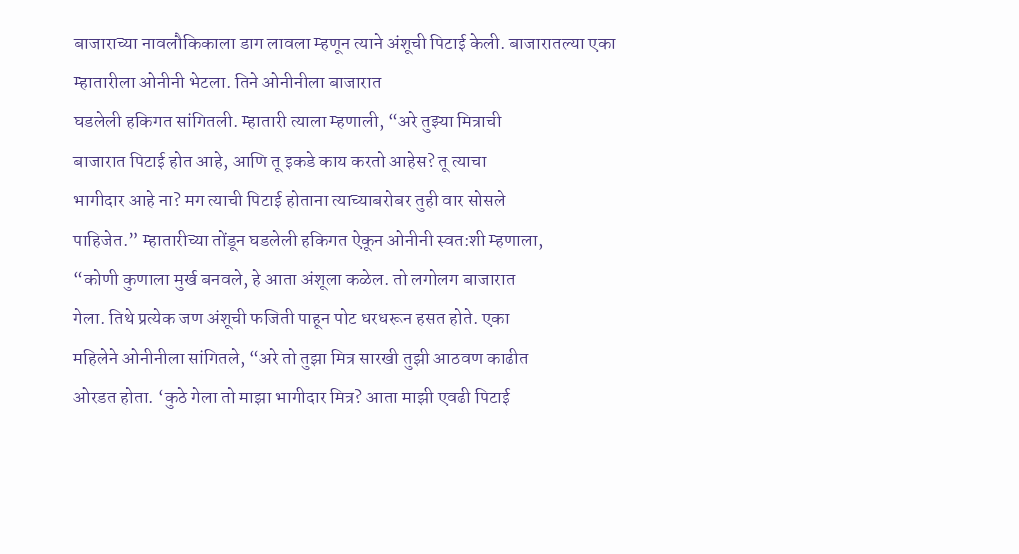बाजाराच्या नावलौकिकाला डाग लावला म्हणून त्याने अंशूची पिटाई केली. बाजारातल्या एका म्हातारीला ओनीनी भेटला. तिने ओनीनीला बाजारात
घडलेली हकिगत सांगितली. म्हातारी त्याला म्हणाली, “अरे तुझ्या मित्राची
बाजारात पिटाई होत आहे, आणि तू इकडे काय करतो आहेस? तू त्याचा
भागीदार आहे ना? मग त्याची पिटाई होताना त्याच्याबरोबर तुही वार सोसले
पाहिजेत.” म्हातारीच्या तोंडून घडलेली हकिगत ऐकून ओनीनी स्वत:शी म्हणाला,
“कोणी कुणाला मुर्ख बनवले, हे आता अंशूला कळेल. तो लगोलग बाजारात
गेला. तिथे प्रत्येक जण अंशूची फजिती पाहून पोट धरधरून हसत होते. एका
महिलेने ओनीनीला सांगितले, “अरे तो तुझा मित्र सारखी तुझी आठवण काढीत
ओरडत होता. ‘कुठे गेला तो माझा भागीदार मित्र? आता माझी एवढी पिटाई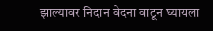झाल्यावर निदान वेदना वाटून घ्यायला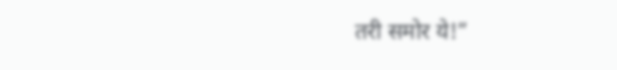तरी समोर ये!”